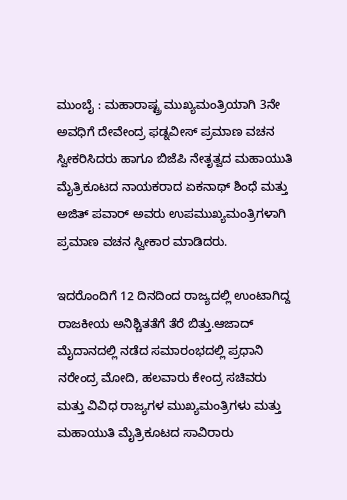ಮುಂಬೈ : ಮಹಾರಾಷ್ಟ್ರ ಮುಖ್ಯಮಂತ್ರಿಯಾಗಿ 3ನೇ ಅವಧಿಗೆ ದೇವೇಂದ್ರ ಫಡ್ನವೀಸ್ ಪ್ರಮಾಣ ವಚನ ಸ್ವೀಕರಿಸಿದರು ಹಾಗೂ ಬಿಜೆಪಿ ನೇತೃತ್ವದ ಮಹಾಯುತಿ ಮೈತ್ರಿಕೂಟದ ನಾಯಕರಾದ ಏಕನಾಥ್ ಶಿಂಧೆ ಮತ್ತು ಅಜಿತ್ ಪವಾರ್ ಅವರು ಉಪಮುಖ್ಯಮಂತ್ರಿಗಳಾಗಿ ಪ್ರಮಾಣ ವಚನ ಸ್ವೀಕಾರ ಮಾಡಿದರು.

ಇದರೊಂದಿಗೆ 12 ದಿನದಿಂದ ರಾಜ್ಯದಲ್ಲಿ ಉಂಟಾಗಿದ್ದ ರಾಜಕೀಯ ಅನಿಶ್ಚಿತತೆಗೆ ತೆರೆ ಬಿತ್ತು.ಆಜಾದ್ ಮೈದಾನದಲ್ಲಿ ನಡೆದ ಸಮಾರಂಭದಲ್ಲಿ ಪ್ರಧಾನಿ ನರೇಂದ್ರ ಮೋದಿ, ಹಲವಾರು ಕೇಂದ್ರ ಸಚಿವರು ಮತ್ತು ವಿವಿಧ ರಾಜ್ಯಗಳ ಮುಖ್ಯಮಂತ್ರಿಗಳು ಮತ್ತು ಮಹಾಯುತಿ ಮೈತ್ರಿಕೂಟದ ಸಾವಿರಾರು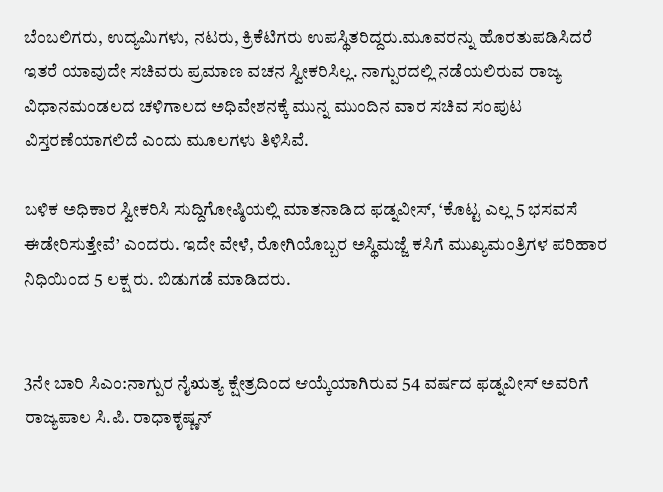ಬೆಂಬಲಿಗರು, ಉದ್ಯಮಿಗಳು, ನಟರು, ಕ್ರಿಕೆಟಿಗರು ಉಪಸ್ಥಿತರಿದ್ದರು.ಮೂವರನ್ನು ಹೊರತುಪಡಿಸಿದರೆ ಇತರೆ ಯಾವುದೇ ಸಚಿವರು ಪ್ರಮಾಣ ವಚನ ಸ್ವೀಕರಿಸಿಲ್ಲ. ನಾಗ್ಪುರದಲ್ಲಿ ನಡೆಯಲಿರುವ ರಾಜ್ಯ ವಿಧಾನಮಂಡಲದ ಚಳಿಗಾಲದ ಅಧಿವೇಶನಕ್ಕೆ ಮುನ್ನ ಮುಂದಿನ ವಾರ ಸಚಿವ ಸಂಪುಟ ವಿಸ್ತರಣೆಯಾಗಲಿದೆ ಎಂದು ಮೂಲಗಳು ತಿಳಿಸಿವೆ.

ಬಳಿಕ ಅಧಿಕಾರ ಸ್ವೀಕರಿಸಿ ಸುದ್ದಿಗೋಷ್ಠಿಯಲ್ಲಿ ಮಾತನಾಡಿದ ಫಡ್ನವೀಸ್, ‘ಕೊಟ್ಟ ಎಲ್ಲ 5 ಭಸವಸೆ ಈಡೇರಿಸುತ್ತೇವೆ’ ಎಂದರು. ಇದೇ ವೇಳೆ, ರೋಗಿಯೊಬ್ಬರ ಅಸ್ಥಿಮಜ್ಜೆ ಕಸಿಗೆ ಮುಖ್ಯಮಂತ್ರಿಗಳ ಪರಿಹಾರ ನಿಧಿಯಿಂದ 5 ಲಕ್ಷ ರು. ಬಿಡುಗಡೆ ಮಾಡಿದರು.


3ನೇ ಬಾರಿ ಸಿಎಂ:ನಾಗ್ಪುರ ನೈಋತ್ಯ ಕ್ಷೇತ್ರದಿಂದ ಆಯ್ಕೆಯಾಗಿರುವ 54 ವರ್ಷದ ಫಡ್ನವೀಸ್ ಅವರಿಗೆ ರಾಜ್ಯಪಾಲ ಸಿ.ಪಿ. ರಾಧಾಕೃಷ್ಣನ್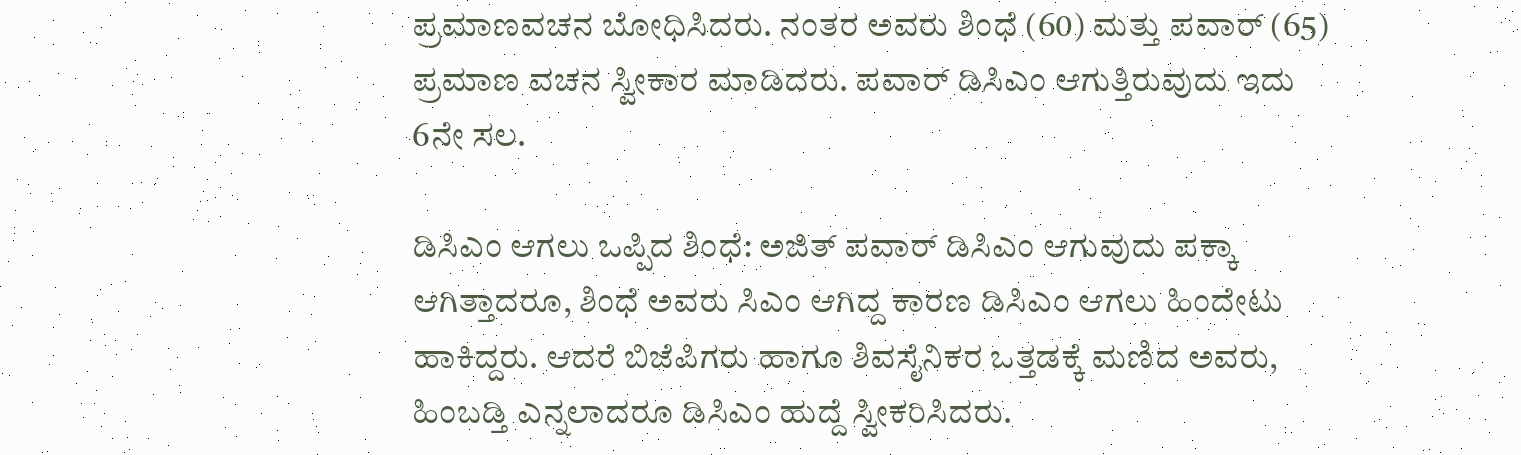ಪ್ರಮಾಣವಚನ ಬೋಧಿಸಿದರು. ನಂತರ ಅವರು ಶಿಂಧೆ (60) ಮತ್ತು ಪವಾರ್ (65) ಪ್ರಮಾಣ ವಚನ ಸ್ವೀಕಾರ ಮಾಡಿದರು. ಪವಾರ್ ಡಿಸಿಎಂ ಆಗುತ್ತಿರುವುದು ಇದು 6ನೇ ಸಲ.

ಡಿಸಿಎಂ ಆಗಲು ಒಪ್ಪಿದ ಶಿಂಧೆ: ಅಜಿತ್‌ ಪವಾರ್‌ ಡಿಸಿಎಂ ಆಗುವುದು ಪಕ್ಕಾ ಆಗಿತ್ತಾದರೂ, ಶಿಂಧೆ ಅವರು ಸಿಎಂ ಆಗಿದ್ದ ಕಾರಣ ಡಿಸಿಎಂ ಆಗಲು ಹಿಂದೇಟು ಹಾಕಿದ್ದರು. ಆದರೆ ಬಿಜೆಪಿಗರು ಹಾಗೂ ಶಿವಸೈನಿಕರ ಒತ್ತಡಕ್ಕೆ ಮಣಿದ ಅವರು, ಹಿಂಬಡ್ತಿ ಎನ್ನಲಾದರೂ ಡಿಸಿಎಂ ಹುದ್ದೆ ಸ್ವೀಕರಿಸಿದರು.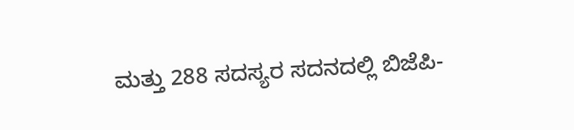ಮತ್ತು 288 ಸದಸ್ಯರ ಸದನದಲ್ಲಿ ಬಿಜೆಪಿ-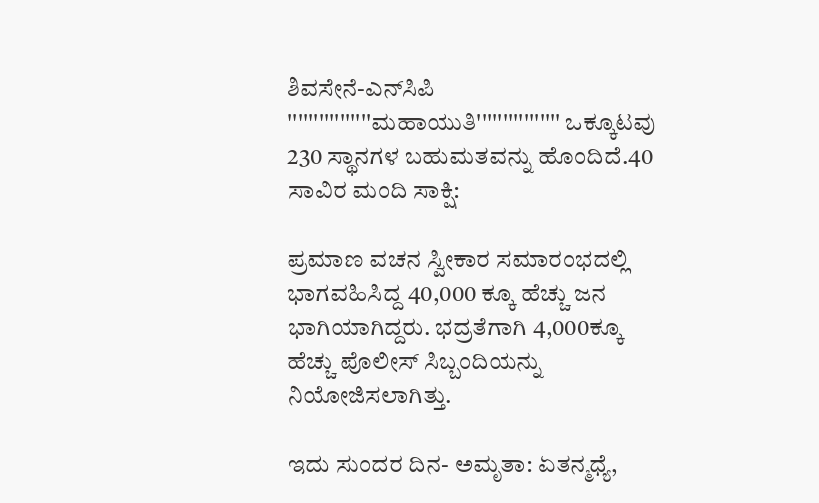ಶಿವಸೇನೆ-ಎನ್‌ಸಿಪಿ ''''''''''''''''ಮಹಾಯುತಿ'''''''''''''''' ಒಕ್ಕೂಟವು 230 ಸ್ಥಾನಗಳ ಬಹುಮತವನ್ನು ಹೊಂದಿದೆ.40 ಸಾವಿರ ಮಂದಿ ಸಾಕ್ಷಿ:

ಪ್ರಮಾಣ ವಚನ ಸ್ವೀಕಾರ ಸಮಾರಂಭದಲ್ಲಿ ಭಾಗವಹಿಸಿದ್ದ 40,000 ಕ್ಕೂ ಹೆಚ್ಚು ಜನ ಭಾಗಿಯಾಗಿದ್ದರು. ಭದ್ರತೆಗಾಗಿ 4,000ಕ್ಕೂ ಹೆಚ್ಚು ಪೊಲೀಸ್ ಸಿಬ್ಬಂದಿಯನ್ನು ನಿಯೋಜಿಸಲಾಗಿತ್ತು.

ಇದು ಸುಂದರ ದಿನ- ಅಮೃತಾ: ಏತನ್ಮಧ್ಯೆ,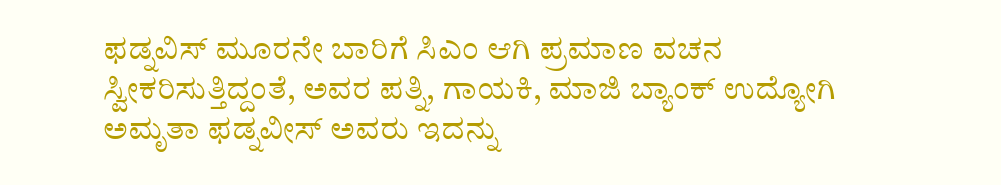ಫಡ್ನವಿಸ್ ಮೂರನೇ ಬಾರಿಗೆ ಸಿಎಂ ಆಗಿ ಪ್ರಮಾಣ ವಚನ ಸ್ವೀಕರಿಸುತ್ತಿದ್ದಂತೆ, ಅವರ ಪತ್ನಿ, ಗಾಯಕಿ, ಮಾಜಿ ಬ್ಯಾಂಕ್ ಉದ್ಯೋಗಿ ಅಮೃತಾ ಫಡ್ನವೀಸ್‌ ಅವರು ಇದನ್ನು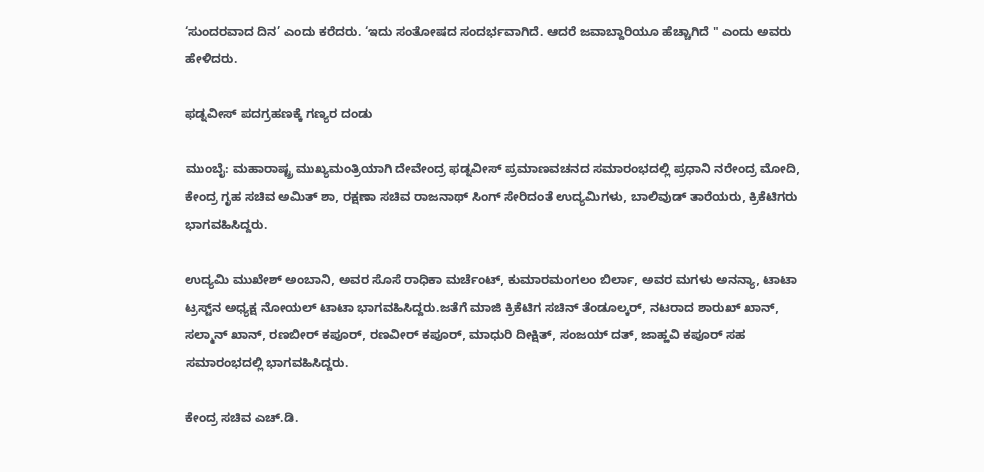‘ಸುಂದರವಾದ ದಿನ’ ಎಂದು ಕರೆದರು. ‘ಇದು ಸಂತೋಷದ ಸಂದರ್ಭವಾಗಿದೆ. ಆದರೆ ಜವಾಬ್ದಾರಿಯೂ ಹೆಚ್ಚಾಗಿದೆ " ಎಂದು ಅವರು ಹೇಳಿದರು.

ಫಡ್ನವೀಸ್‌ ಪದಗ್ರಹಣಕ್ಕೆ ಗಣ್ಯರ ದಂಡು

ಮುಂಬೈ: ಮಹಾರಾಷ್ಟ್ರ ಮುಖ್ಯಮಂತ್ರಿಯಾಗಿ ದೇವೇಂದ್ರ ಫಡ್ನವೀಸ್‌ ಪ್ರಮಾಣವಚನದ ಸಮಾರಂಭದಲ್ಲಿ ಪ್ರಧಾನಿ ನರೇಂದ್ರ ಮೋದಿ, ಕೇಂದ್ರ ಗೃಹ ಸಚಿವ ಅಮಿತ್‌ ಶಾ, ರಕ್ಷಣಾ ಸಚಿವ ರಾಜನಾಥ್‌ ಸಿಂಗ್‌ ಸೇರಿದಂತೆ ಉದ್ಯಮಿಗಳು, ಬಾಲಿವುಡ್‌ ತಾರೆಯರು, ಕ್ರಿಕೆಟಿಗರು ಭಾಗವಹಿಸಿದ್ದರು.

ಉದ್ಯಮಿ ಮುಖೇಶ್ ಅಂಬಾನಿ, ಅವರ ಸೊಸೆ ರಾಧಿಕಾ ಮರ್ಚೆಂಟ್‌, ಕುಮಾರಮಂಗಲಂ ಬಿರ್ಲಾ, ಅವರ ಮಗಳು ಅನನ್ಯಾ, ಟಾಟಾ ಟ್ರಸ್ಟ್‌ನ ಅಧ್ಯಕ್ಷ ನೋಯಲ್‌ ಟಾಟಾ ಭಾಗವಹಿಸಿದ್ದರು.ಜತೆಗೆ ಮಾಜಿ ಕ್ರಿಕೆಟಿಗ ಸಚಿನ್‌ ತೆಂಡೂಲ್ಕರ್‌, ನಟರಾದ ಶಾರುಖ್ ಖಾನ್, ಸಲ್ಮಾನ್ ಖಾನ್, ರಣಬೀರ್ ಕಪೂರ್‌, ರಣವೀರ್‌ ಕಪೂರ್‌, ಮಾಧುರಿ ದೀಕ್ಷಿತ್, ಸಂಜಯ್ ದತ್‌, ಜಾಹ್ಹವಿ ಕಪೂರ್‌ ಸಹ ಸಮಾರಂಭದಲ್ಲಿ ಭಾಗವಹಿಸಿದ್ದರು.

ಕೇಂದ್ರ ಸಚಿವ ಎಚ್‌.ಡಿ.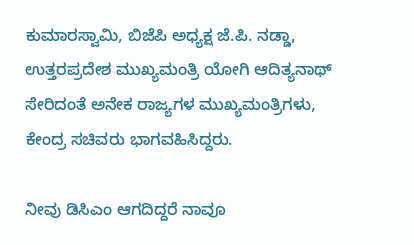ಕುಮಾರಸ್ವಾಮಿ, ಬಿಜೆಪಿ ಅಧ್ಯಕ್ಷ ಜೆ.ಪಿ. ನಡ್ಡಾ, ಉತ್ತರಪ್ರದೇಶ ಮುಖ್ಯಮಂತ್ರಿ ಯೋಗಿ ಆದಿತ್ಯನಾಥ್‌ ಸೇರಿದಂತೆ ಅನೇಕ ರಾಜ್ಯಗಳ ಮುಖ್ಯಮಂತ್ರಿಗಳು, ಕೇಂದ್ರ ಸಚಿವರು ಭಾಗವಹಿಸಿದ್ದರು.

ನೀವು ಡಿಸಿಎಂ ಆಗದಿದ್ದರೆ ನಾವೂ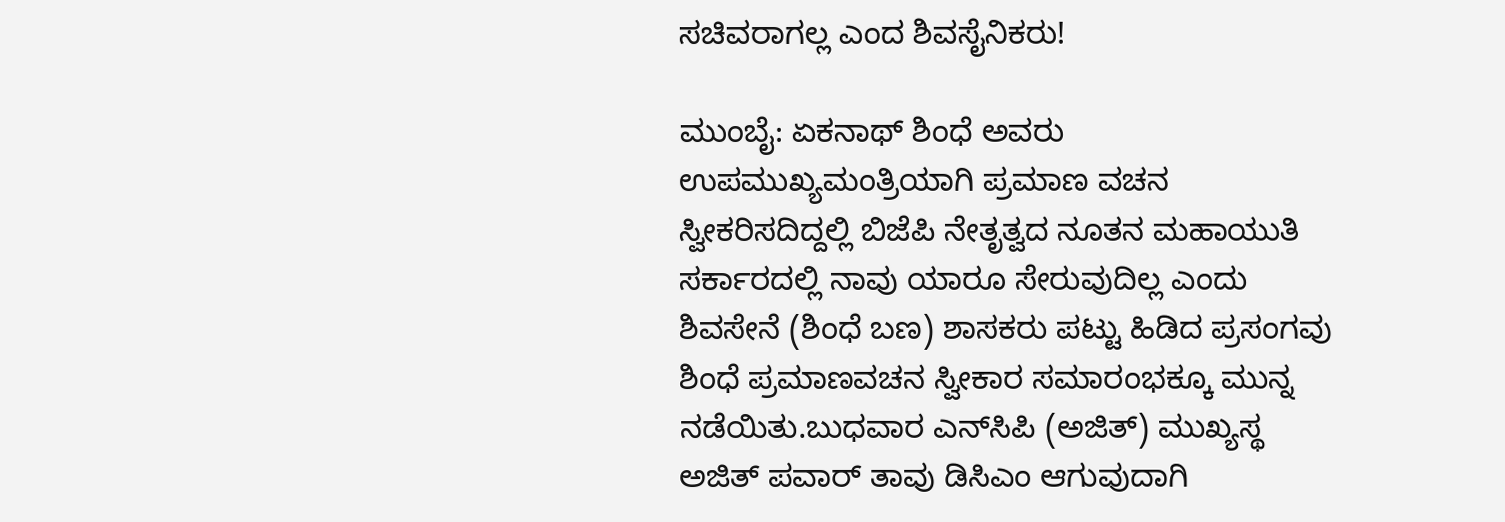ಸಚಿವರಾಗಲ್ಲ ಎಂದ ಶಿವಸೈನಿಕರು!

ಮುಂಬೈ: ಏಕನಾಥ್‌ ಶಿಂಧೆ ಅವರು ಉಪಮುಖ್ಯಮಂತ್ರಿಯಾಗಿ ಪ್ರಮಾಣ ವಚನ ಸ್ವೀಕರಿಸದಿದ್ದಲ್ಲಿ ಬಿಜೆಪಿ ನೇತೃತ್ವದ ನೂತನ ಮಹಾಯುತಿ ಸರ್ಕಾರದಲ್ಲಿ ನಾವು ಯಾರೂ ಸೇರುವುದಿಲ್ಲ ಎಂದು ಶಿವಸೇನೆ (ಶಿಂಧೆ ಬಣ) ಶಾಸಕರು ಪಟ್ಟು ಹಿಡಿದ ಪ್ರಸಂಗವು ಶಿಂಧೆ ಪ್ರಮಾಣವಚನ ಸ್ವೀಕಾರ ಸಮಾರಂಭಕ್ಕೂ ಮುನ್ನ ನಡೆಯಿತು.ಬುಧವಾರ ಎನ್‌ಸಿಪಿ (ಅಜಿತ್‌) ಮುಖ್ಯಸ್ಥ ಅಜಿತ್‌ ಪವಾರ್‌ ತಾವು ಡಿಸಿಎಂ ಆಗುವುದಾಗಿ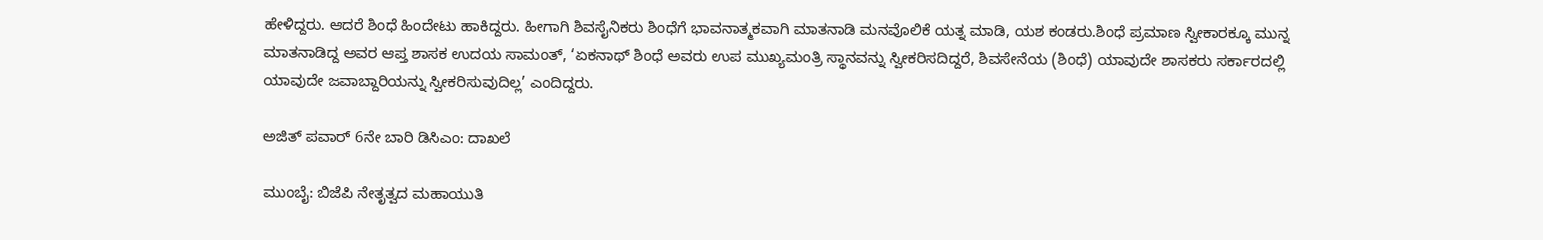ಹೇಳಿದ್ದರು. ಆದರೆ ಶಿಂಧೆ ಹಿಂದೇಟು ಹಾಕಿದ್ದರು. ಹೀಗಾಗಿ ಶಿವಸೈನಿಕರು ಶಿಂಧೆಗೆ ಭಾವನಾತ್ಮಕವಾಗಿ ಮಾತನಾಡಿ ಮನವೊಲಿಕೆ ಯತ್ನ ಮಾಡಿ, ಯಶ ಕಂಡರು.ಶಿಂಧೆ ಪ್ರಮಾಣ ಸ್ವೀಕಾರಕ್ಕೂ ಮುನ್ನ ಮಾತನಾಡಿದ್ದ ಅವರ ಆಪ್ತ ಶಾಸಕ ಉದಯ ಸಾಮಂತ್, ‘ಏಕನಾಥ್ ಶಿಂಧೆ ಅವರು ಉಪ ಮುಖ್ಯಮಂತ್ರಿ ಸ್ಥಾನವನ್ನು ಸ್ವೀಕರಿಸದಿದ್ದರೆ, ಶಿವಸೇನೆಯ (ಶಿಂಧೆ) ಯಾವುದೇ ಶಾಸಕರು ಸರ್ಕಾರದಲ್ಲಿ ಯಾವುದೇ ಜವಾಬ್ದಾರಿಯನ್ನು ಸ್ವೀಕರಿಸುವುದಿಲ್ಲ’ ಎಂದಿದ್ದರು.

ಅಜಿತ್‌ ಪವಾರ್‌ 6ನೇ ಬಾರಿ ಡಿಸಿಎಂ: ದಾಖಲೆ

ಮುಂಬೈ: ಬಿಜೆಪಿ ನೇತೃತ್ವದ ಮಹಾಯುತಿ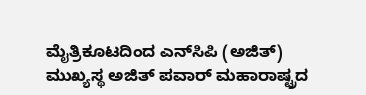ಮೈತ್ರಿಕೂಟದಿಂದ ಎನ್‌ಸಿಪಿ (ಅಜಿತ್‌) ಮುಖ್ಯಸ್ಥ ಅಜಿತ್‌ ಪವಾರ್‌ ಮಹಾರಾಷ್ಟ್ರದ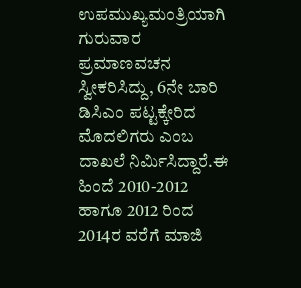ಉಪಮುಖ್ಯಮಂತ್ರಿಯಾಗಿ ಗುರುವಾರ ಪ್ರಮಾಣವಚನ ಸ್ವೀಕರಿಸಿದ್ದು, 6ನೇ ಬಾರಿ ಡಿಸಿಎಂ ಪಟ್ಟಕ್ಕೇರಿದ ಮೊದಲಿಗರು ಎಂಬ ದಾಖಲೆ ನಿರ್ಮಿಸಿದ್ದಾರೆ.ಈ ಹಿಂದೆ 2010-2012 ಹಾಗೂ 2012 ರಿಂದ 2014ರ ವರೆಗೆ ಮಾಜಿ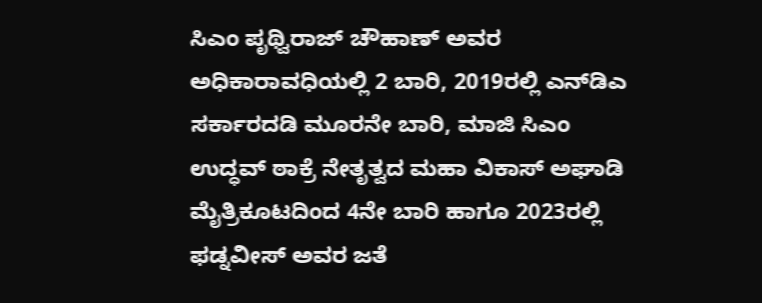ಸಿಎಂ ಪೃಥ್ವಿರಾಜ್‌ ಚೌಹಾಣ್‌ ಅವರ ಅಧಿಕಾರಾವಧಿಯಲ್ಲಿ 2 ಬಾರಿ, 2019ರಲ್ಲಿ ಎನ್‌ಡಿಎ ಸರ್ಕಾರದಡಿ ಮೂರನೇ ಬಾರಿ, ಮಾಜಿ ಸಿಎಂ ಉದ್ಧವ್‌ ಠಾಕ್ರೆ ನೇತೃತ್ವದ ಮಹಾ ವಿಕಾಸ್‌ ಅಘಾಡಿ ಮೈತ್ರಿಕೂಟದಿಂದ 4ನೇ ಬಾರಿ ಹಾಗೂ 2023ರಲ್ಲಿ ಫಡ್ನವೀಸ್‌ ಅವರ ಜತೆ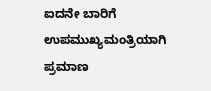ಐದನೇ ಬಾರಿಗೆ ಉಪಮುಖ್ಯಮಂತ್ರಿಯಾಗಿ ಪ್ರಮಾಣ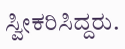ಸ್ವೀಕರಿಸಿದ್ದರು.